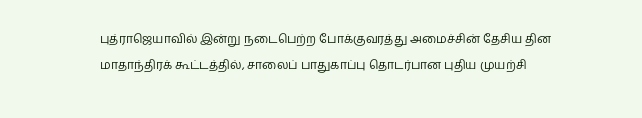புத்ராஜெயாவில் இன்று நடைபெற்ற போக்குவரத்து அமைச்சின் தேசிய தின மாதாந்திரக் கூட்டத்தில், சாலைப் பாதுகாப்பு தொடர்பான புதிய முயற்சி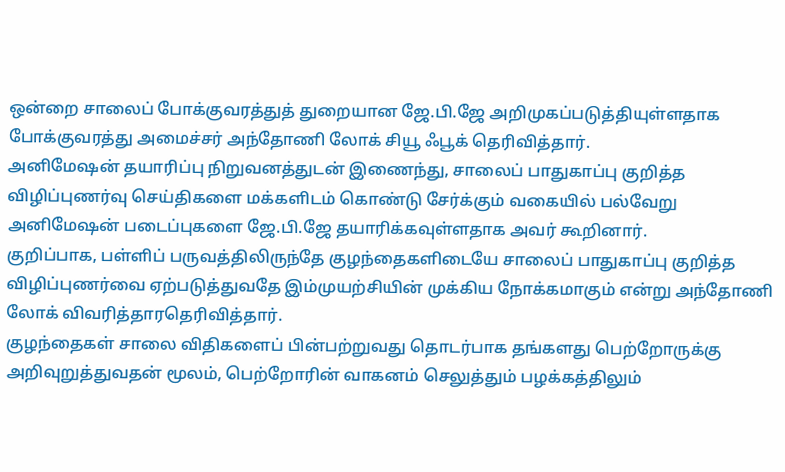ஒன்றை சாலைப் போக்குவரத்துத் துறையான ஜே.பி.ஜே அறிமுகப்படுத்தியுள்ளதாக போக்குவரத்து அமைச்சர் அந்தோணி லோக் சியூ ஃபூக் தெரிவித்தார்.
அனிமேஷன் தயாரிப்பு நிறுவனத்துடன் இணைந்து, சாலைப் பாதுகாப்பு குறித்த விழிப்புணர்வு செய்திகளை மக்களிடம் கொண்டு சேர்க்கும் வகையில் பல்வேறு அனிமேஷன் படைப்புகளை ஜே.பி.ஜே தயாரிக்கவுள்ளதாக அவர் கூறினார்.
குறிப்பாக, பள்ளிப் பருவத்திலிருந்தே குழந்தைகளிடையே சாலைப் பாதுகாப்பு குறித்த விழிப்புணர்வை ஏற்படுத்துவதே இம்முயற்சியின் முக்கிய நோக்கமாகும் என்று அந்தோணி லோக் விவரித்தாரதெரிவித்தார்.
குழந்தைகள் சாலை விதிகளைப் பின்பற்றுவது தொடர்பாக தங்களது பெற்றோருக்கு அறிவுறுத்துவதன் மூலம், பெற்றோரின் வாகனம் செலுத்தும் பழக்கத்திலும்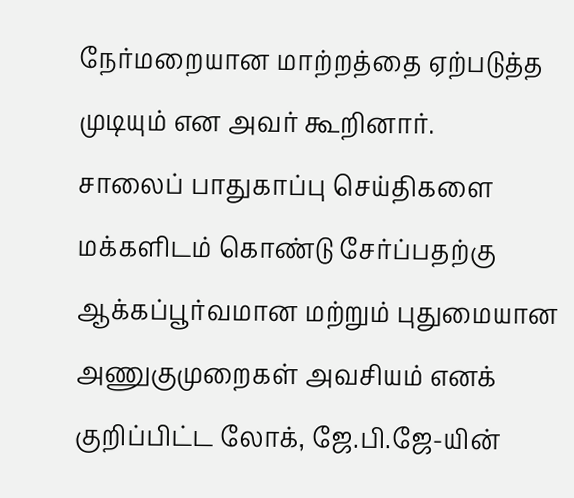நேர்மறையான மாற்றத்தை ஏற்படுத்த முடியும் என அவர் கூறினார்.
சாலைப் பாதுகாப்பு செய்திகளை மக்களிடம் கொண்டு சேர்ப்பதற்கு ஆக்கப்பூர்வமான மற்றும் புதுமையான அணுகுமுறைகள் அவசியம் எனக் குறிப்பிட்ட லோக், ஜே.பி.ஜே-யின்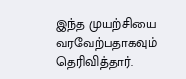இந்த முயற்சியை வரவேற்பதாகவும் தெரிவித்தார்.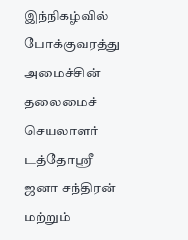இந்நிகழ்வில் போக்குவரத்து அமைச்சின் தலைமைச் செயலாளர் டத்தோஸ்ரீ ஜனா சந்திரன் மற்றும்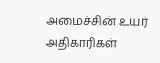அமைச்சின் உயர் அதிகாரிகள்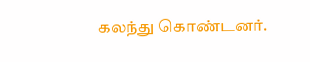கலந்து கொண்டனர்.